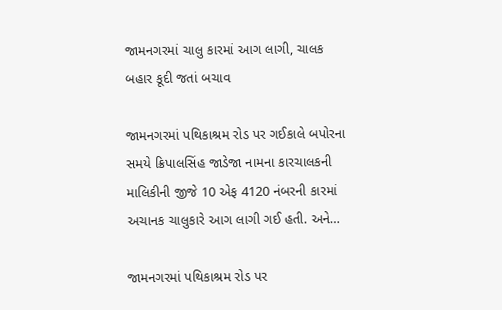જામનગરમાં ચાલુ કારમાં આગ લાગી, ચાલક બહાર કૂદી જતાં બચાવ

જામનગરમાં પથિકાશ્રમ રોડ પર ગઈકાલે બપોરના સમયે ક્રિપાલસિંહ જાડેજા નામના કારચાલકની માલિકીની જીજે 10 એફ 4120 નંબરની કારમાં અચાનક ચાલુકારે આગ લાગી ગઈ હતી. અને…

જામનગરમાં પથિકાશ્રમ રોડ પર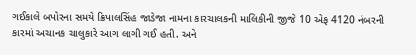ગઈકાલે બપોરના સમયે ક્રિપાલસિંહ જાડેજા નામના કારચાલકની માલિકીની જીજે 10 એફ 4120 નંબરની કારમાં અચાનક ચાલુકારે આગ લાગી ગઈ હતી. અને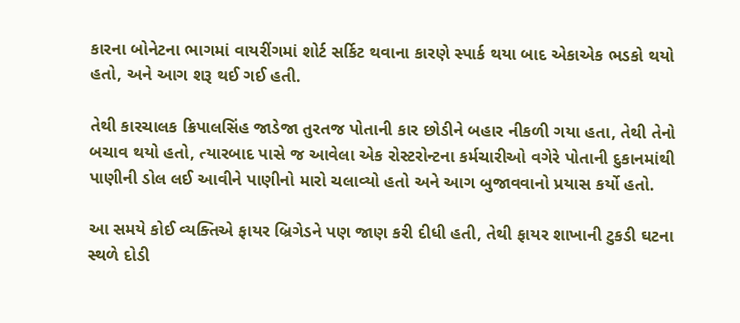કારના બોનેટના ભાગમાં વાયરીંગમાં શોર્ટ સર્કિટ થવાના કારણે સ્પાર્ક થયા બાદ એકાએક ભડકો થયો હતો, અને આગ શરૂ થઈ ગઈ હતી.

તેથી કારચાલક ક્રિપાલસિંહ જાડેજા તુરતજ પોતાની કાર છોડીને બહાર નીકળી ગયા હતા, તેથી તેનો બચાવ થયો હતો, ત્યારબાદ પાસે જ આવેલા એક રોસ્ટરોન્ટના કર્મચારીઓ વગેરે પોતાની દુકાનમાંથી પાણીની ડોલ લઈ આવીને પાણીનો મારો ચલાવ્યો હતો અને આગ બુજાવવાનો પ્રયાસ કર્યો હતો.

આ સમયે કોઈ વ્યક્તિએ ફાયર બ્રિગેડને પણ જાણ કરી દીધી હતી, તેથી ફાયર શાખાની ટુકડી ઘટના સ્થળે દોડી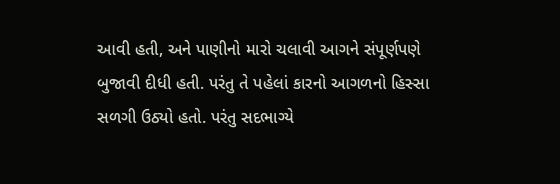આવી હતી, અને પાણીનો મારો ચલાવી આગને સંપૂર્ણપણે બુજાવી દીધી હતી. પરંતુ તે પહેલાં કારનો આગળનો હિસ્સા સળગી ઉઠ્યો હતો. પરંતુ સદભાગ્યે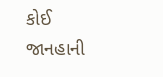કોઈ જાનહાની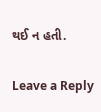થઈ ન હતી.

Leave a Reply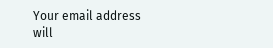Your email address will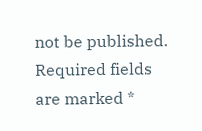not be published. Required fields are marked *